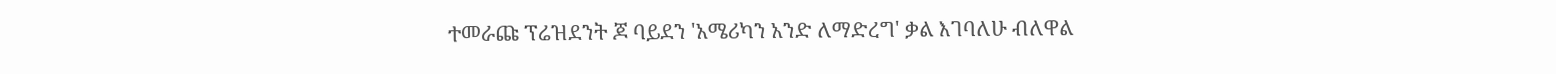ተመራጩ ፕሬዝደንት ጆ ባይደን 'አሜሪካን አንድ ለማድረግ' ቃል እገባለሁ ብለዋል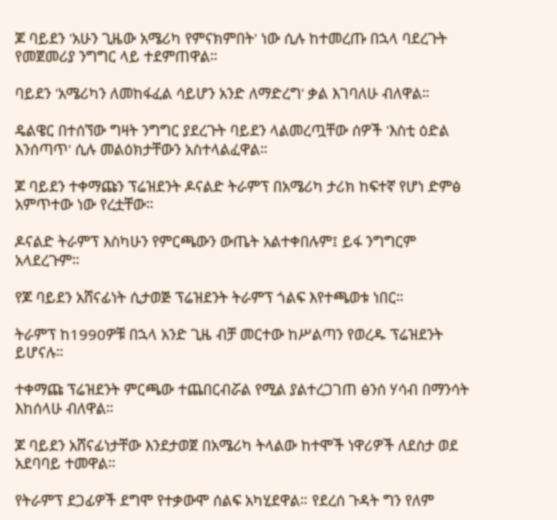ጆ ባይደን 'አሁን ጊዜው አሜሪካ የምናክምበት' ነው ሲሉ ከተመረጡ በኋላ ባደረጉት የመጀመሪያ ንግግር ላይ ተደምጠዋል።

ባይደን 'አሜሪካን ለመከፋፈል ሳይሆን አንድ ለማድረግ' ቃል እገባለሁ ብለዋል።

ዴልዌር በተሰኘው ግዛት ንግግር ያደረጉት ባይደን ላልመረጧቸው ሰዎች 'እስቲ ዕድል እንሰጣጥ' ሲሉ መልዕክታቸውን አስተላልፈዋል።

ጆ ባይደን ተቀማጩን ፕሬዝደንት ዶናልድ ትራምፕ በአሜሪካ ታሪክ ከፍተኛ የሆነ ድምፅ አምጥተው ነው የረቷቸው።

ዶናልድ ትራምፕ እስካሁን የምርጫውን ውጤት አልተቀበሉም፤ ይፋ ንግግርም አላደረጉም።

የጆ ባይደን አሸናፊነት ሲታወጅ ፕሬዝደንት ትራምፕ ጎልፍ እየተጫወቱ ነበር።

ትራምፕ ከ1990ዎቹ በኋላ አንድ ጊዜ ብቻ መርተው ከሥልጣን የወረዱ ፕሬዝደንት ይሆናሉ።

ተቀማጩ ፕሬዝደንት ምርጫው ተጨበርብሯል የሚል ያልተረጋገጠ ፅንሰ ሃሳብ በማንሳት እከሰላሁ ብለዋል።

ጆ ባይደን አሸናፊነታቸው እንደታወጀ በአሜሪካ ትላልው ከተሞች ነዋሪዎች ለደስታ ወደ አደባባይ ተመዋል።

የትራምፕ ደጋፊዎች ደግሞ የተቃውሞ ሰልፍ አካሂደዋል። የደረሰ ጉዳት ግን የለም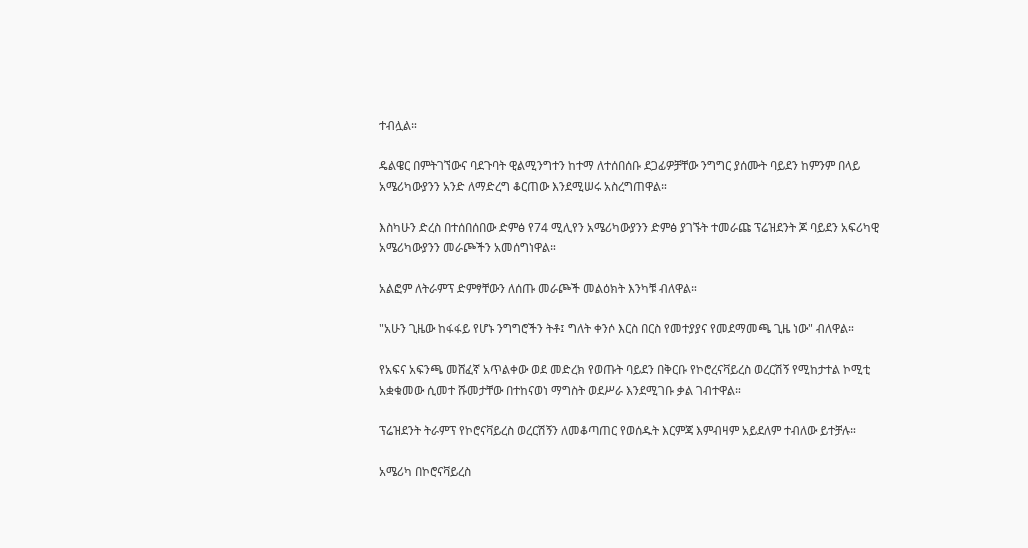ተብሏል።

ዴልዌር በምትገኘውና ባደጉባት ዊልሚንግተን ከተማ ለተሰበሰቡ ደጋፊዎቻቸው ንግግር ያሰሙት ባይደን ከምንም በላይ አሜሪካውያንን አንድ ለማድረግ ቆርጠው እንደሚሠሩ አስረግጠዋል።

እስካሁን ድረስ በተሰበሰበው ድምፅ የ74 ሚሊየን አሜሪካውያንን ድምፅ ያገኙት ተመራጩ ፕሬዝደንት ጆ ባይደን አፍሪካዊ አሜሪካውያንን መራጮችን አመሰግነዋል።

አልፎም ለትራምፕ ድምፃቸውን ለሰጡ መራጮች መልዕክት እንካቹ ብለዋል።

"አሁን ጊዜው ከፋፋይ የሆኑ ንግግሮችን ትቶ፤ ግለት ቀንሶ እርስ በርስ የመተያያና የመደማመጫ ጊዜ ነው" ብለዋል።

የአፍና አፍንጫ መሸፈኛ አጥልቀው ወደ መድረክ የወጡት ባይደን በቅርቡ የኮሮረናቫይረስ ወረርሽኝ የሚከታተል ኮሚቲ አቋቁመው ሲመተ ሹመታቸው በተከናወነ ማግስት ወደሥራ እንደሚገቡ ቃል ገብተዋል።

ፕሬዝደንት ትራምፕ የኮሮናቫይረስ ወረርሽኝን ለመቆጣጠር የወሰዱት እርምጃ እምብዛም አይደለም ተብለው ይተቻሉ።

አሜሪካ በኮሮናቫይረስ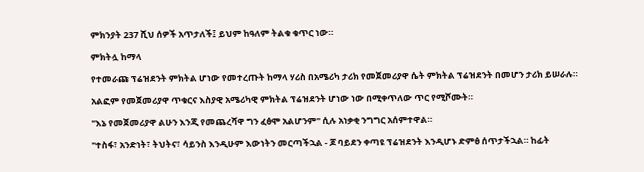ምክንያት 237 ሺህ ሰዎች አጥታለች፤ ይህም ከዓለም ትልቁ ቁጥር ነው።

ምክትሏ ከማላ

የተመራጩ ፕሬዝደንት ምክትል ሆነው የመተረጡት ከማላ ሃሪስ በአሜሪካ ታሪክ የመጀመሪያዋ ሴት ምክትል ፕሬዝደንት በመሆን ታሪክ ይሠራሉ።

አልፎም የመጀመሪያዋ ጥቁርና እስያዊ አሜሪካዊ ምክትል ፕሬዝደንት ሆነው ነው በሚቀጥለው ጥር የሚሾሙት።

"እኔ የመጀመሪያዋ ልሁን እንጂ የመጨረሻዋ ግን ፈፅሞ አልሆንም" ሲሉ አነቃቂ ንግግር አሰምተዋል።

"ተስፋ፣ አንድነት፣ ትህትና፣ ሳይንስ እንዲሁም እውነትን መርጣችኋል - ጆ ባይደን ቀጣዩ ፕሬዝደንት እንዲሆኑ ድምፅ ሰጥታችኋል። ከፊት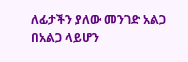ለፊታችን ያለው መንገድ አልጋ በአልጋ ላይሆን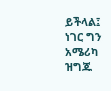ይችላል፤ ነገር ግን አሜሪካ ዝግጁ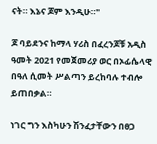ናት። እኔና ጆም እንዲሁ።"

ጆ ባይደንና ከማላ ሃሪስ በፈረንጆቹ አዲስ ዓመት 2021 የመጀመሪያ ወር በኦፊሴላዊ በዓለ ሲመት ሥልጣን ይረከባሉ ተብሎ ይጠበቃል።

ነገር ግን እስካሁን ሽንፈታቸውን በፀጋ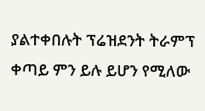ያልተቀበሉት ፕሬዝደንት ትራምፕ ቀጣይ ምን ይሉ ይሆን የሚለው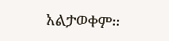አልታወቀም።